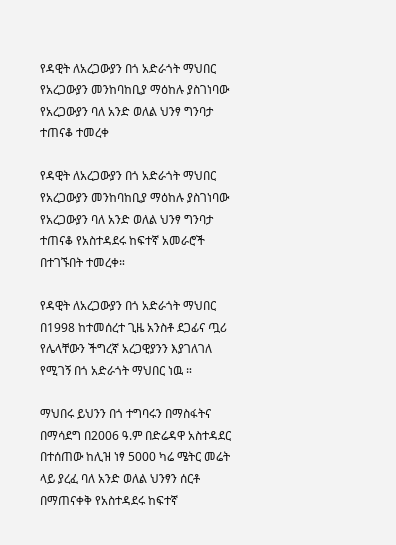የዳዊት ለአረጋውያን በጎ አድራጎት ማህበር የአረጋውያን መንከባከቢያ ማዕከሉ ያስገነባው የአረጋውያን ባለ አንድ ወለል ህንፃ ግንባታ ተጠናቆ ተመረቀ

የዳዊት ለአረጋውያን በጎ አድራጎት ማህበር የአረጋውያን መንከባከቢያ ማዕከሉ ያስገነባው የአረጋውያን ባለ አንድ ወለል ህንፃ ግንባታ ተጠናቆ የአስተዳደሩ ከፍተኛ አመራሮች በተገኙበት ተመረቀ።

የዳዊት ለአረጋውያን በጎ አድራጎት ማህበር በ1998 ከተመሰረተ ጊዜ አንስቶ ደጋፊና ጧሪ የሌላቸውን ችግረኛ አረጋዊያንን እያገለገለ የሚገኝ በጎ አድራጎት ማህበር ነዉ ።

ማህበሩ ይህንን በጎ ተግባሩን በማስፋትና በማሳደግ በ2006 ዓ.ም በድሬዳዋ አስተዳደር በተሰጠው ከሊዝ ነፃ 5000 ካሬ ሜትር መሬት ላይ ያረፈ ባለ አንድ ወለል ህንፃን ሰርቶ በማጠናቀቅ የአስተዳደሩ ከፍተኛ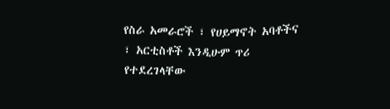የስራ አመራሮች ፣ የሀይማኖት አባቶችና ፣ አርቲስቶች እንዲሁም ጥሪ የተደረገላቸው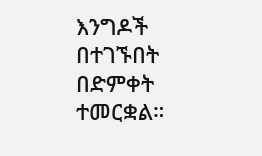እንግዶች በተገኙበት በድምቀት ተመርቋል።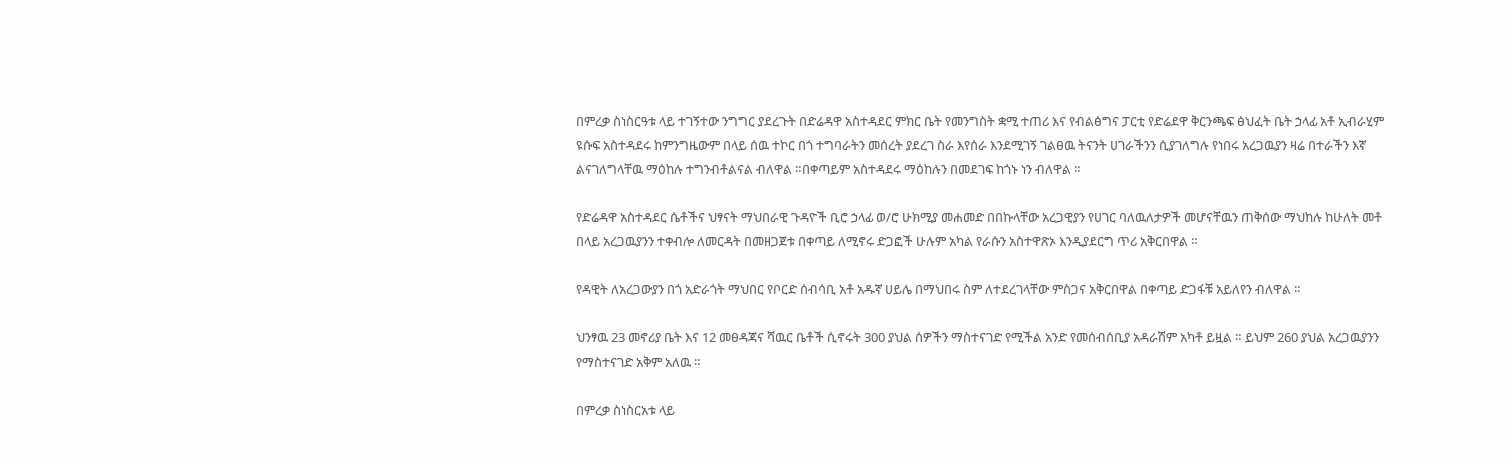በምረቃ ስነስርዓቱ ላይ ተገኝተው ንግግር ያደረጉት በድሬዳዋ አስተዳደር ምክር ቤት የመንግስት ቋሚ ተጠሪ እና የብልፅግና ፓርቲ የድሬደዋ ቅርንጫፍ ፅህፈት ቤት ኃላፊ አቶ ኢብራሂም ዩሱፍ አስተዳደሩ ከምንግዜውም በላይ ሰዉ ተኮር በጎ ተግባራትን መሰረት ያደረገ ስራ እየሰራ እንደሚገኝ ገልፀዉ ትናንት ሀገራችንን ሲያገለግሉ የነበሩ አረጋዉያን ዛሬ በተራችን እኛ ልናገለግላቸዉ ማዕከሉ ተግንብቶልናል ብለዋል ።በቀጣይም አስተዳደሩ ማዕከሉን በመደገፍ ከጎኑ ነን ብለዋል ።

የድሬዳዋ አስተዳደር ሴቶችና ህፃናት ማህበራዊ ጉዳዮች ቢሮ ኃላፊ ወ/ሮ ሁክሚያ መሐመድ በበኩላቸው አረጋዊያን የሀገር ባለዉለታዎች መሆናቸዉን ጠቅሰው ማህከሉ ከሁለት መቶ በላይ አረጋዉያንን ተቀብሎ ለመርዳት በመዘጋጀቱ በቀጣይ ለሚኖሩ ድጋፎች ሁሉም አካል የራሱን አስተዋጽኦ እንዲያደርግ ጥሪ አቅርበዋል ።

የዳዊት ለአረጋውያን በጎ አድራጎት ማህበር የቦርድ ሰብሳቢ አቶ አዱኛ ሀይሌ በማህበሩ ስም ለተደረገላቸው ምስጋና አቅርበዋል በቀጣይ ድጋፋቹ አይለየን ብለዋል ።

ህንፃዉ 23 መኖሪያ ቤት እና 12 መፀዳጃና ሻዉር ቤቶች ሲኖሩት 300 ያህል ሰዎችን ማስተናገድ የሚችል አንድ የመሰብሰቢያ አዳራሽም አካቶ ይዟል ። ይህም 260 ያህል አረጋዉያንን የማስተናገድ አቅም አለዉ ።

በምረቃ ስነስርአቱ ላይ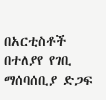በአርቲስቶች በተለያየ የገቢ ማሰባሰቢያ ድጋፍ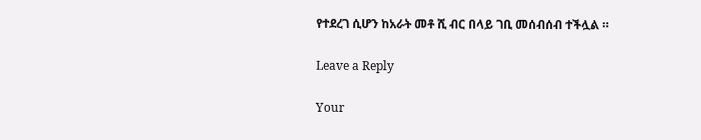የተደረገ ሲሆን ከአራት መቶ ሺ ብር በላይ ገቢ መሰብሰብ ተችሏል ።

Leave a Reply

Your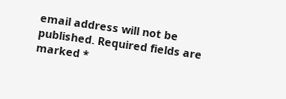email address will not be published. Required fields are marked *